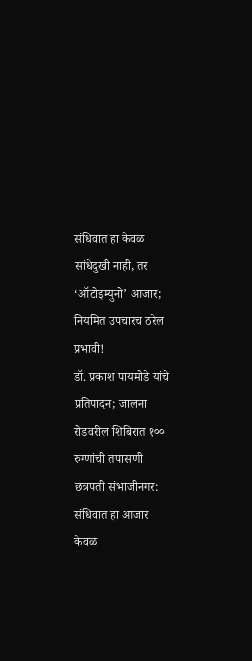संधिवात हा केवळ सांधेदुखी नाही, तर ‘ऑटोइम्युनो’ आजार; नियमित उपचारच ठरेल प्रभावी!
डॉ. प्रकाश पायमोडे यांचे प्रतिपादन; जालना रोडवरील शिबिरात १०० रुग्णांची तपासणी
छत्रपती संभाजीनगर: संधिवात हा आजार केवळ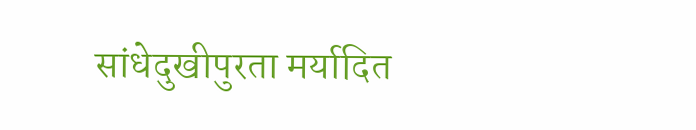सांधेदुखीपुरता मर्यादित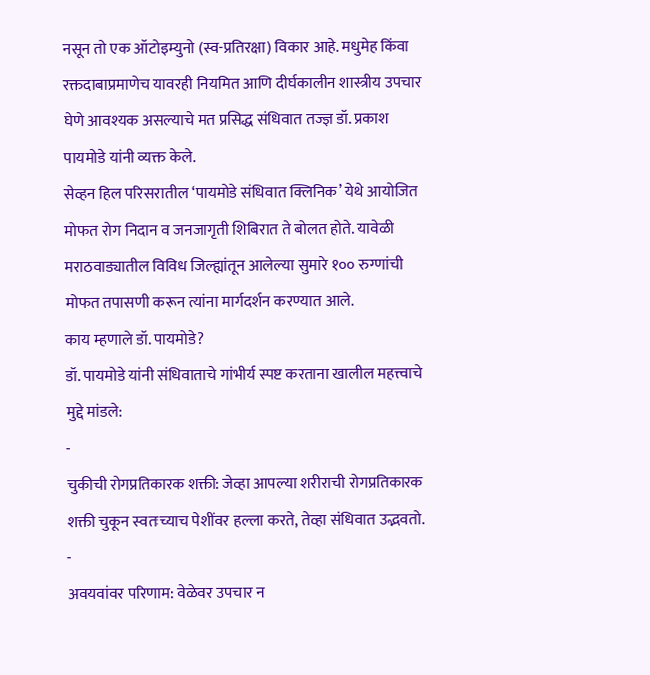नसून तो एक ऑटोइम्युनो (स्व-प्रतिरक्षा) विकार आहे. मधुमेह किंवा रक्तदाबाप्रमाणेच यावरही नियमित आणि दीर्घकालीन शास्त्रीय उपचार घेणे आवश्यक असल्याचे मत प्रसिद्ध संधिवात तज्ज्ञ डॉ. प्रकाश पायमोडे यांनी व्यक्त केले.
सेव्हन हिल परिसरातील ‘पायमोडे संधिवात क्लिनिक’ येथे आयोजित मोफत रोग निदान व जनजागृती शिबिरात ते बोलत होते. यावेळी मराठवाड्यातील विविध जिल्ह्यांतून आलेल्या सुमारे १०० रुग्णांची मोफत तपासणी करून त्यांना मार्गदर्शन करण्यात आले.
काय म्हणाले डॉ. पायमोडे?
डॉ. पायमोडे यांनी संधिवाताचे गांभीर्य स्पष्ट करताना खालील महत्त्वाचे मुद्दे मांडले:
-
चुकीची रोगप्रतिकारक शक्ती: जेव्हा आपल्या शरीराची रोगप्रतिकारक शक्ती चुकून स्वतःच्याच पेशींवर हल्ला करते, तेव्हा संधिवात उद्भवतो.
-
अवयवांवर परिणाम: वेळेवर उपचार न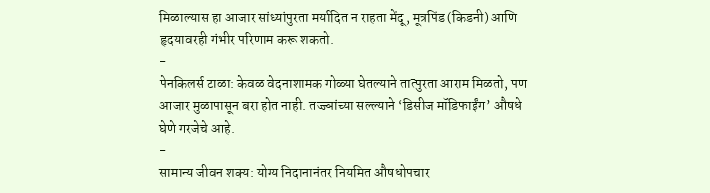मिळाल्यास हा आजार सांध्यांपुरता मर्यादित न राहता मेंदू, मूत्रपिंड (किडनी) आणि हृदयावरही गंभीर परिणाम करू शकतो.
-
पेनकिलर्स टाळा: केवळ वेदनाशामक गोळ्या घेतल्याने तात्पुरता आराम मिळतो, पण आजार मुळापासून बरा होत नाही. तज्ज्ञांच्या सल्ल्याने ‘डिसीज मॉडिफाईंग’ औषधे घेणे गरजेचे आहे.
-
सामान्य जीवन शक्य: योग्य निदानानंतर नियमित औषधोपचार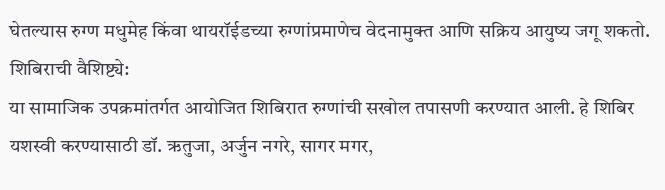घेतल्यास रुग्ण मधुमेह किंवा थायरॉईडच्या रुग्णांप्रमाणेच वेदनामुक्त आणि सक्रिय आयुष्य जगू शकतो.
शिबिराची वैशिष्ट्ये:
या सामाजिक उपक्रमांतर्गत आयोजित शिबिरात रुग्णांची सखोल तपासणी करण्यात आली. हे शिबिर यशस्वी करण्यासाठी डॉ. ऋतुजा, अर्जुन नगरे, सागर मगर,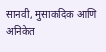सानवी, मुसाकदिक आणि अनिकेत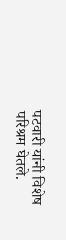पटवारी यांनी विशेष परिश्रम घेतले.